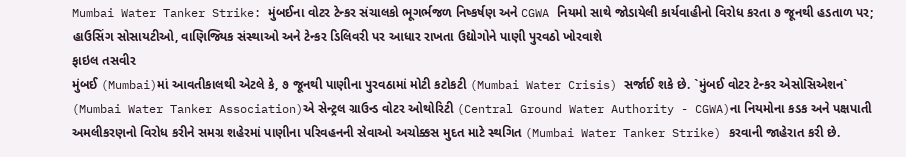Mumbai Water Tanker Strike: મુંબઈના વોટર ટેન્કર સંચાલકો ભૂગર્ભજળ નિષ્કર્ષણ અને CGWA નિયમો સાથે જોડાયેલી કાર્યવાહીનો વિરોધ કરતા ૭ જૂનથી હડતાળ પર; હાઉસિંગ સોસાયટીઓ, વાણિજ્યિક સંસ્થાઓ અને ટેન્કર ડિલિવરી પર આધાર રાખતા ઉદ્યોગોને પાણી પુરવઠો ખોરવાશે
ફાઇલ તસવીર
મુંબઈ (Mumbai)માં આવતીકાલથી એટલે કે, ૭ જૂનથી પાણીના પુરવઠામાં મોટી કટોકટી (Mumbai Water Crisis) સર્જાઈ શકે છે. `મુંબઈ વોટર ટેન્કર એસોસિએશન` (Mumbai Water Tanker Association)એ સેન્ટ્રલ ગ્રાઉન્ડ વોટર ઓથોરિટી (Central Ground Water Authority - CGWA)ના નિયમોના કડક અને પક્ષપાતી અમલીકરણનો વિરોધ કરીને સમગ્ર શહેરમાં પાણીના પરિવહનની સેવાઓ અચોક્કસ મુદત માટે સ્થગિત (Mumbai Water Tanker Strike) કરવાની જાહેરાત કરી છે.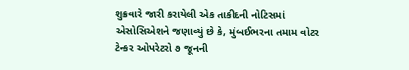શુક્રવારે જારી કરાયેલી એક તાકીદની નોટિસમાં એસોસિએશને જણાવ્યું છે કે, મુંબઈભરના તમામ વોટર ટેન્કર ઓપરેટરો ૭ જૂનની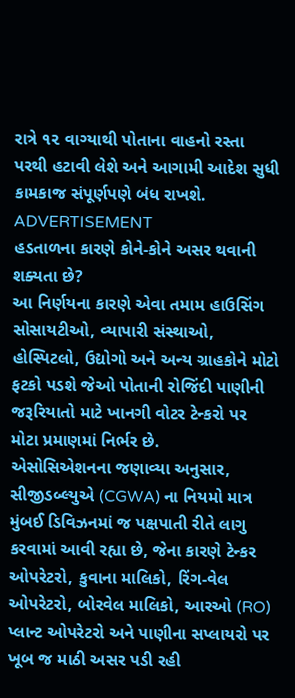રાત્રે ૧૨ વાગ્યાથી પોતાના વાહનો રસ્તા પરથી હટાવી લેશે અને આગામી આદેશ સુધી કામકાજ સંપૂર્ણપણે બંધ રાખશે.
ADVERTISEMENT
હડતાળના કારણે કોને-કોને અસર થવાની શક્યતા છે?
આ નિર્ણયના કારણે એવા તમામ હાઉસિંગ સોસાયટીઓ, વ્યાપારી સંસ્થાઓ, હોસ્પિટલો, ઉદ્યોગો અને અન્ય ગ્રાહકોને મોટો ફટકો પડશે જેઓ પોતાની રોજિંદી પાણીની જરૂરિયાતો માટે ખાનગી વોટર ટેન્કરો પર મોટા પ્રમાણમાં નિર્ભર છે.
એસોસિએશનના જણાવ્યા અનુસાર, સીજીડબ્લ્યુએ (CGWA) ના નિયમો માત્ર મુંબઈ ડિવિઝનમાં જ પક્ષપાતી રીતે લાગુ કરવામાં આવી રહ્યા છે, જેના કારણે ટેન્કર ઓપરેટરો, કુવાના માલિકો, રિંગ-વેલ ઓપરેટરો, બોરવેલ માલિકો, આરઓ (RO) પ્લાન્ટ ઓપરેટરો અને પાણીના સપ્લાયરો પર ખૂબ જ માઠી અસર પડી રહી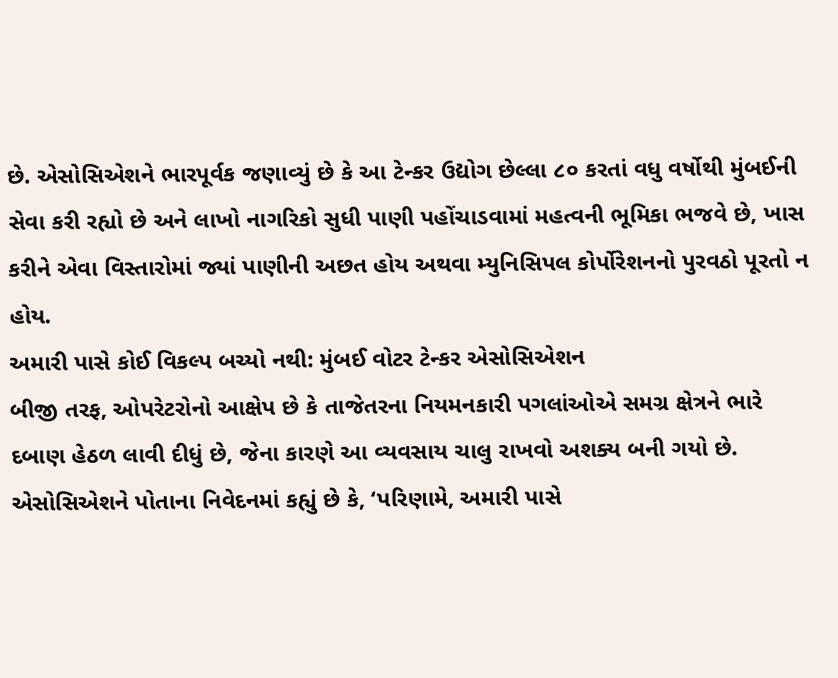છે. એસોસિએશને ભારપૂર્વક જણાવ્યું છે કે આ ટેન્કર ઉદ્યોગ છેલ્લા ૮૦ કરતાં વધુ વર્ષોથી મુંબઈની સેવા કરી રહ્યો છે અને લાખો નાગરિકો સુધી પાણી પહોંચાડવામાં મહત્વની ભૂમિકા ભજવે છે, ખાસ કરીને એવા વિસ્તારોમાં જ્યાં પાણીની અછત હોય અથવા મ્યુનિસિપલ કોર્પોરેશનનો પુરવઠો પૂરતો ન હોય.
અમારી પાસે કોઈ વિકલ્પ બચ્યો નથી: મુંબઈ વોટર ટેન્કર એસોસિએશન
બીજી તરફ, ઓપરેટરોનો આક્ષેપ છે કે તાજેતરના નિયમનકારી પગલાંઓએ સમગ્ર ક્ષેત્રને ભારે દબાણ હેઠળ લાવી દીધું છે, જેના કારણે આ વ્યવસાય ચાલુ રાખવો અશક્ય બની ગયો છે. એસોસિએશને પોતાના નિવેદનમાં કહ્યું છે કે, ‘પરિણામે, અમારી પાસે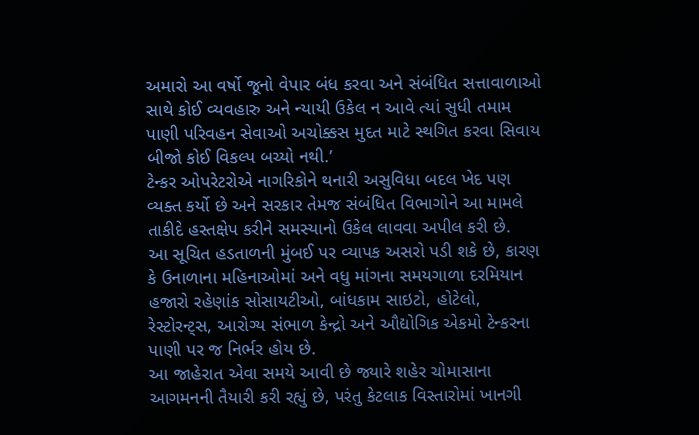અમારો આ વર્ષો જૂનો વેપાર બંધ કરવા અને સંબંધિત સત્તાવાળાઓ સાથે કોઈ વ્યવહારુ અને ન્યાયી ઉકેલ ન આવે ત્યાં સુધી તમામ પાણી પરિવહન સેવાઓ અચોક્કસ મુદત માટે સ્થગિત કરવા સિવાય બીજો કોઈ વિકલ્પ બચ્યો નથી.’
ટેન્કર ઓપરેટરોએ નાગરિકોને થનારી અસુવિધા બદલ ખેદ પણ વ્યક્ત કર્યો છે અને સરકાર તેમજ સંબંધિત વિભાગોને આ મામલે તાકીદે હસ્તક્ષેપ કરીને સમસ્યાનો ઉકેલ લાવવા અપીલ કરી છે.
આ સૂચિત હડતાળની મુંબઈ પર વ્યાપક અસરો પડી શકે છે, કારણ કે ઉનાળાના મહિનાઓમાં અને વધુ માંગના સમયગાળા દરમિયાન હજારો રહેણાંક સોસાયટીઓ, બાંધકામ સાઇટો, હોટેલો, રેસ્ટોરન્ટ્સ, આરોગ્ય સંભાળ કેન્દ્રો અને ઔદ્યોગિક એકમો ટેન્કરના પાણી પર જ નિર્ભર હોય છે.
આ જાહેરાત એવા સમયે આવી છે જ્યારે શહેર ચોમાસાના આગમનની તૈયારી કરી રહ્યું છે, પરંતુ કેટલાક વિસ્તારોમાં ખાનગી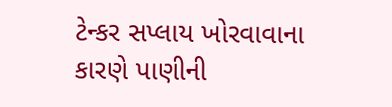ટેન્કર સપ્લાય ખોરવાવાના કારણે પાણીની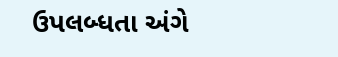ઉપલબ્ધતા અંગે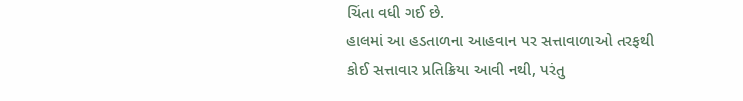ચિંતા વધી ગઈ છે.
હાલમાં આ હડતાળના આહવાન પર સત્તાવાળાઓ તરફથી કોઈ સત્તાવાર પ્રતિક્રિયા આવી નથી, પરંતુ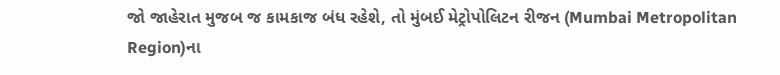જો જાહેરાત મુજબ જ કામકાજ બંધ રહેશે, તો મુંબઈ મેટ્રોપોલિટન રીજન (Mumbai Metropolitan Region)ના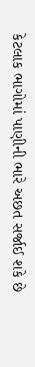કેટલાક ભાગોમાં પાણીની ભારે અછત સર્જાઈ શકે છે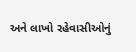અને લાખો રહેવાસીઓનું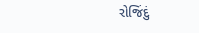રોજિંદું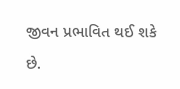જીવન પ્રભાવિત થઈ શકે છે.